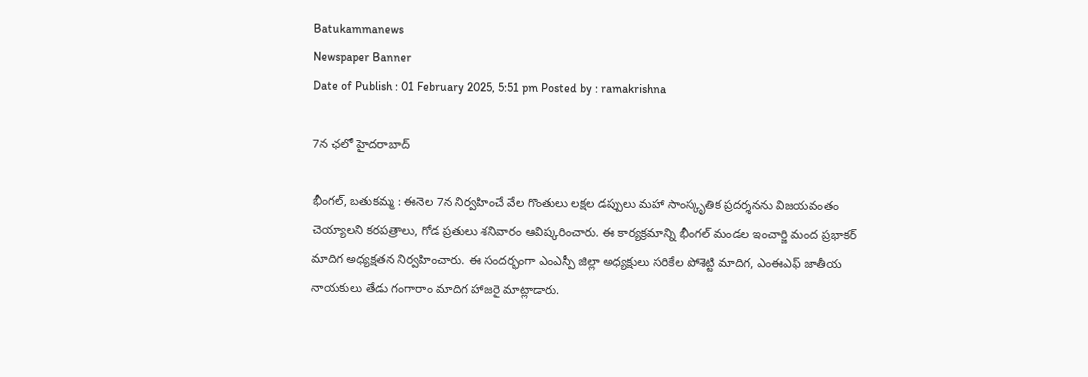Batukammanews
Newspaper Banner
Date of Publish : 01 February 2025, 5:51 pm Posted by : ramakrishna

7న ఛలో హైదరాబాద్

భీంగల్, బతుకమ్మ : ఈనెల 7న నిర్వహించే వేల గొంతులు లక్షల డప్పులు మహా సాంస్కృతిక ప్రదర్శనను విజయవంతం చెయ్యాలని కరపత్రాలు, గోడ ప్రతులు శనివారం ఆవిష్కరించారు. ఈ కార్యక్రమాన్ని భీంగల్ మండల ఇంచార్జి మంద ప్రభాకర్ మాదిగ అధ్యక్షతన నిర్వహించారు. ఈ సందర్భంగా ఎంఎస్పీ జిల్లా అధ్యక్షులు సరికేల పోశెట్టి మాదిగ, ఎంఈఎఫ్ జాతీయ నాయకులు తేడు గంగారాం మాదిగ హాజరై మాట్లాడారు.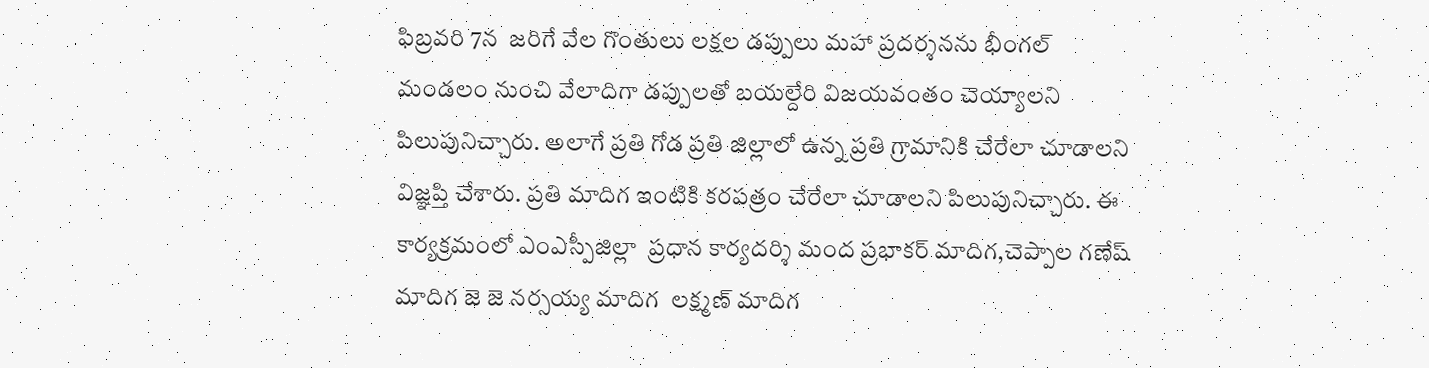ఫిబ్రవరి 7న  జరిగే వేల గొంతులు లక్షల డప్పులు మహా ప్రదర్శనను భీంగల్ మండలం నుంచి వేలాదిగా డప్పులతో బయల్దేరి విజయవంతం చెయ్యాలని పిలుపునిచ్చారు. అలాగే ప్రతి గోడ ప్రతి జిల్లాలో ఉన్న ప్రతి గ్రామానికి చేరేలా చూడాలని విజ్ఞప్తి చేశారు. ప్రతి మాదిగ ఇంటికి కరపత్రం చేరేలా చూడాలని పిలుపునిచ్చారు. ఈ కార్యక్రమంలో ఎంఎస్పీజిల్లా  ప్రధాన కార్యదర్శి మంద ప్రభాకర్ మాదిగ,చెప్పాల గణేష్ మాదిగ జె జె నర్సయ్య మాదిగ  లక్ష్మణ్ మాదిగ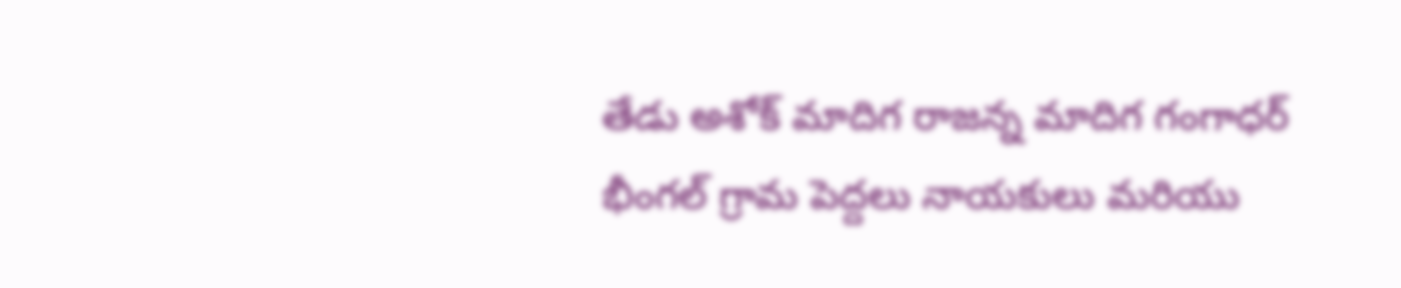తేడు అశోక్ మాదిగ రాజన్న మాదిగ గంగాధర్ భీంగల్ గ్రామ పెద్దలు నాయకులు మరియు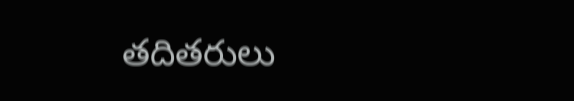తదితరులు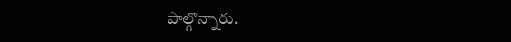పాల్గొన్నారు.